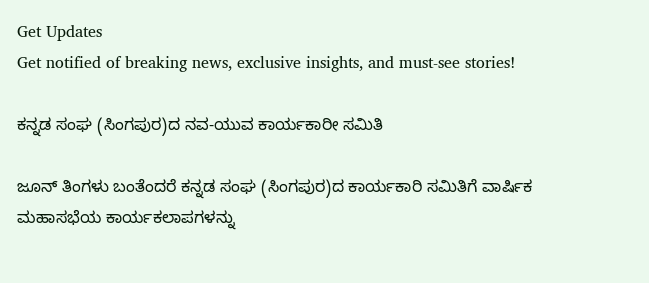Get Updates
Get notified of breaking news, exclusive insights, and must-see stories!

ಕನ್ನಡ ಸಂಘ (ಸಿಂಗಪುರ)ದ ನವ-ಯುವ ಕಾರ್ಯಕಾರೀ ಸಮಿತಿ

ಜೂನ್ ತಿಂಗಳು ಬಂತೆಂದರೆ ಕನ್ನಡ ಸಂಘ (ಸಿಂಗಪುರ)ದ ಕಾರ್ಯಕಾರಿ ಸಮಿತಿಗೆ ವಾರ್ಷಿಕ ಮಹಾಸಭೆಯ ಕಾರ್ಯಕಲಾಪಗಳನ್ನು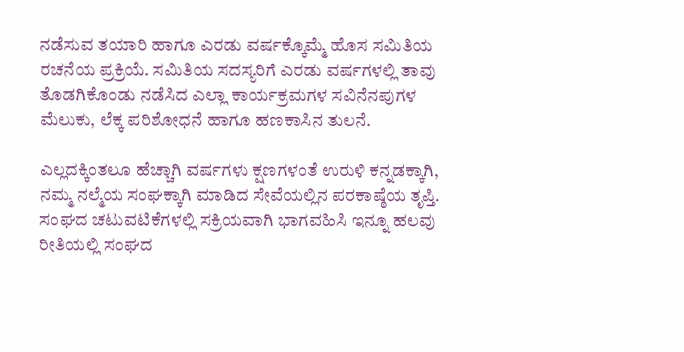ನಡೆಸುವ ತಯಾರಿ ಹಾಗೂ ಎರಡು ವರ್ಷಕ್ಕೊಮ್ಮೆ ಹೊಸ ಸಮಿತಿಯ ರಚನೆಯ ಪ್ರಕ್ರಿಯೆ. ಸಮಿತಿಯ ಸದಸ್ಯರಿಗೆ ಎರಡು ವರ್ಷಗಳಲ್ಲಿ ತಾವು ತೊಡಗಿಕೊಂಡು ನಡೆಸಿದ ಎಲ್ಲಾ ಕಾರ್ಯಕ್ರಮಗಳ ಸವಿನೆನಪುಗಳ ಮೆಲುಕು, ಲೆಕ್ಕ ಪರಿಶೋಧನೆ ಹಾಗೂ ಹಣಕಾಸಿನ ತುಲನೆ.

ಎಲ್ಲದಕ್ಕಿಂತಲೂ ಹೆಚ್ಚಾಗಿ ವರ್ಷಗಳು ಕ್ಷಣಗಳಂತೆ ಉರುಳಿ ಕನ್ನಡಕ್ಕಾಗಿ, ನಮ್ಮ ನಲ್ಮೆಯ ಸಂಘಕ್ಕಾಗಿ ಮಾಡಿದ ಸೇವೆಯಲ್ಲಿನ ಪರಕಾಷ್ಠೆಯ ತೃಪ್ತಿ. ಸಂಘದ ಚಟುವಟಿಕೆಗಳಲ್ಲಿ ಸಕ್ರಿಯವಾಗಿ ಭಾಗವಹಿಸಿ ಇನ್ನೂ ಹಲವು ರೀತಿಯಲ್ಲಿ ಸಂಘದ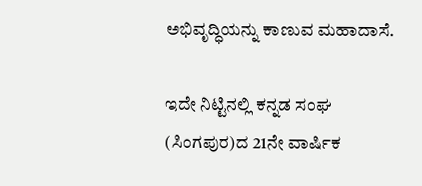ಅಭಿವೃದ್ಧಿಯನ್ನು ಕಾಣುವ ಮಹಾದಾಸೆ.

ಇದೇ ನಿಟ್ಟಿನಲ್ಲಿ ಕನ್ನಡ ಸಂಘ (ಸಿಂಗಪುರ)ದ 21ನೇ ವಾರ್ಷಿಕ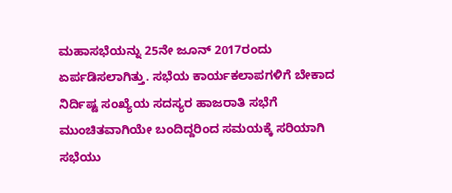ಮಹಾಸಭೆಯನ್ನು 25ನೇ ಜೂನ್ 2017ರಂದು ಏರ್ಪಡಿಸಲಾಗಿತ್ತು. ಸಭೆಯ ಕಾರ್ಯಕಲಾಪಗಳಿಗೆ ಬೇಕಾದ ನಿರ್ದಿಷ್ಟ ಸಂಖ್ಯೆಯ ಸದಸ್ಯರ ಹಾಜರಾತಿ ಸಭೆಗೆ ಮುಂಚಿತವಾಗಿಯೇ ಬಂದಿದ್ದರಿಂದ ಸಮಯಕ್ಕೆ ಸರಿಯಾಗಿ ಸಭೆಯು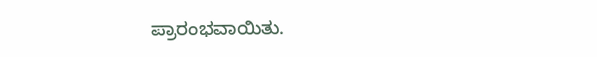ಪ್ರಾರಂಭವಾಯಿತು.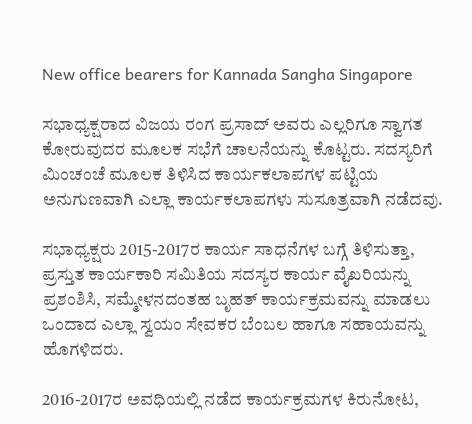New office bearers for Kannada Sangha Singapore

ಸಭಾಧ್ಯಕ್ಷರಾದ ವಿಜಯ ರಂಗ ಪ್ರಸಾದ್ ಅವರು ಎಲ್ಲರಿಗೂ ಸ್ವಾಗತ ಕೋರುವುದರ ಮೂಲಕ ಸಭೆಗೆ ಚಾಲನೆಯನ್ನು ಕೊಟ್ಟರು. ಸದಸ್ಯರಿಗೆ ಮಿಂಚಂಚೆ ಮೂಲಕ ತಿಳಿಸಿದ ಕಾರ್ಯಕಲಾಪಗಳ ಪಟ್ಟಿಯ ಅನುಗುಣವಾಗಿ ಎಲ್ಲಾ ಕಾರ್ಯಕಲಾಪಗಳು ಸುಸೂತ್ರವಾಗಿ ನಡೆದವು.

ಸಭಾಧ್ಯಕ್ಷರು 2015-2017ರ ಕಾರ್ಯ ಸಾಧನೆಗಳ ಬಗ್ಗೆ ತಿಳಿಸುತ್ತಾ, ಪ್ರಸ್ತುತ ಕಾರ್ಯಕಾರಿ ಸಮಿತಿಯ ಸದಸ್ಯರ ಕಾರ್ಯ ವೈಖರಿಯನ್ನು ಪ್ರಶಂಶಿಸಿ, ಸಮ್ಮೇಳನದಂತಹ ಬೃಹತ್ ಕಾರ್ಯಕ್ರಮವನ್ನು ಮಾಡಲು ಒಂದಾದ ಎಲ್ಲಾ ಸ್ವಯಂ ಸೇವಕರ ಬೆಂಬಲ ಹಾಗೂ ಸಹಾಯವನ್ನು ಹೊಗಳಿದರು.

2016-2017ರ ಅವಧಿಯಲ್ಲಿ ನಡೆದ ಕಾರ್ಯಕ್ರಮಗಳ ಕಿರುನೋಟ,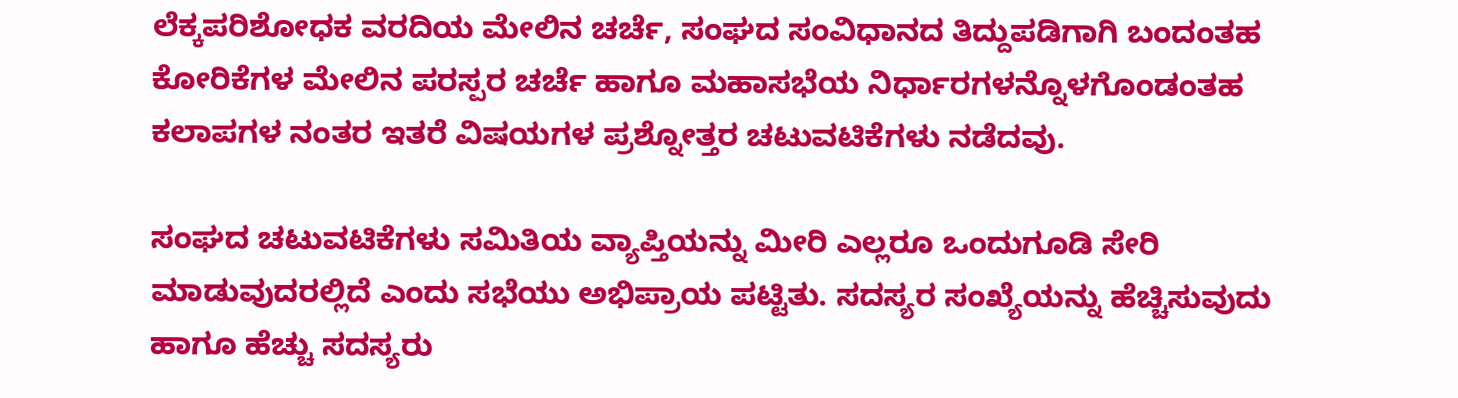ಲೆಕ್ಕಪರಿಶೋಧಕ ವರದಿಯ ಮೇಲಿನ ಚರ್ಚೆ, ಸಂಘದ ಸಂವಿಧಾನದ ತಿದ್ದುಪಡಿಗಾಗಿ ಬಂದಂತಹ ಕೋರಿಕೆಗಳ ಮೇಲಿನ ಪರಸ್ಪರ ಚರ್ಚೆ ಹಾಗೂ ಮಹಾಸಭೆಯ ನಿರ್ಧಾರಗಳನ್ನೊಳಗೊಂಡಂತಹ ಕಲಾಪಗಳ ನಂತರ ಇತರೆ ವಿಷಯಗಳ ಪ್ರಶ್ನೋತ್ತರ ಚಟುವಟಿಕೆಗಳು ನಡೆದವು.

ಸಂಘದ ಚಟುವಟಿಕೆಗಳು ಸಮಿತಿಯ ವ್ಯಾಪ್ತಿಯನ್ನು ಮೀರಿ ಎಲ್ಲರೂ ಒಂದುಗೂಡಿ ಸೇರಿ ಮಾಡುವುದರಲ್ಲಿದೆ ಎಂದು ಸಭೆಯು ಅಭಿಪ್ರಾಯ ಪಟ್ಟಿತು. ಸದಸ್ಯರ ಸಂಖ್ಯೆಯನ್ನು ಹೆಚ್ಚಿಸುವುದು ಹಾಗೂ ಹೆಚ್ಚು ಸದಸ್ಯರು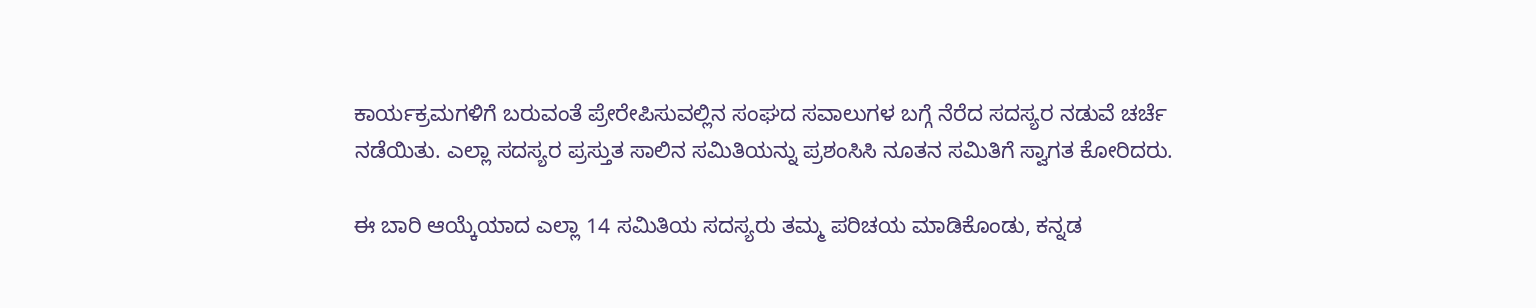ಕಾರ್ಯಕ್ರಮಗಳಿಗೆ ಬರುವಂತೆ ಪ್ರೇರೇಪಿಸುವಲ್ಲಿನ ಸಂಘದ ಸವಾಲುಗಳ ಬಗ್ಗೆ ನೆರೆದ ಸದಸ್ಯರ ನಡುವೆ ಚರ್ಚೆ ನಡೆಯಿತು. ಎಲ್ಲಾ ಸದಸ್ಯರ ಪ್ರಸ್ತುತ ಸಾಲಿನ ಸಮಿತಿಯನ್ನು ಪ್ರಶಂಸಿಸಿ ನೂತನ ಸಮಿತಿಗೆ ಸ್ವಾಗತ ಕೋರಿದರು.

ಈ ಬಾರಿ ಆಯ್ಕೆಯಾದ ಎಲ್ಲಾ 14 ಸಮಿತಿಯ ಸದಸ್ಯರು ತಮ್ಮ ಪರಿಚಯ ಮಾಡಿಕೊಂಡು, ಕನ್ನಡ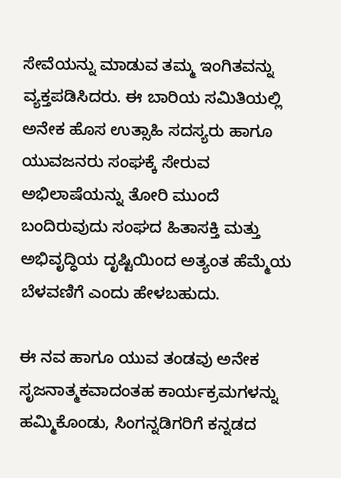ಸೇವೆಯನ್ನು ಮಾಡುವ ತಮ್ಮ ಇಂಗಿತವನ್ನು ವ್ಯಕ್ತಪಡಿಸಿದರು. ಈ ಬಾರಿಯ ಸಮಿತಿಯಲ್ಲಿ ಅನೇಕ ಹೊಸ ಉತ್ಸಾಹಿ ಸದಸ್ಯರು ಹಾಗೂ ಯುವಜನರು ಸಂಘಕ್ಕೆ ಸೇರುವ ಅಭಿಲಾಷೆಯನ್ನು ತೋರಿ ಮುಂದೆ ಬಂದಿರುವುದು ಸಂಘದ ಹಿತಾಸಕ್ತಿ ಮತ್ತು ಅಭಿವೃದ್ಧಿಯ ದೃಷ್ಟಿಯಿಂದ ಅತ್ಯಂತ ಹೆಮ್ಮೆಯ ಬೆಳವಣಿಗೆ ಎಂದು ಹೇಳಬಹುದು.

ಈ ನವ ಹಾಗೂ ಯುವ ತಂಡವು ಅನೇಕ ಸೃಜನಾತ್ಮಕವಾದಂತಹ ಕಾರ್ಯಕ್ರಮಗಳನ್ನು ಹಮ್ಮಿಕೊಂಡು, ಸಿಂಗನ್ನಡಿಗರಿಗೆ ಕನ್ನಡದ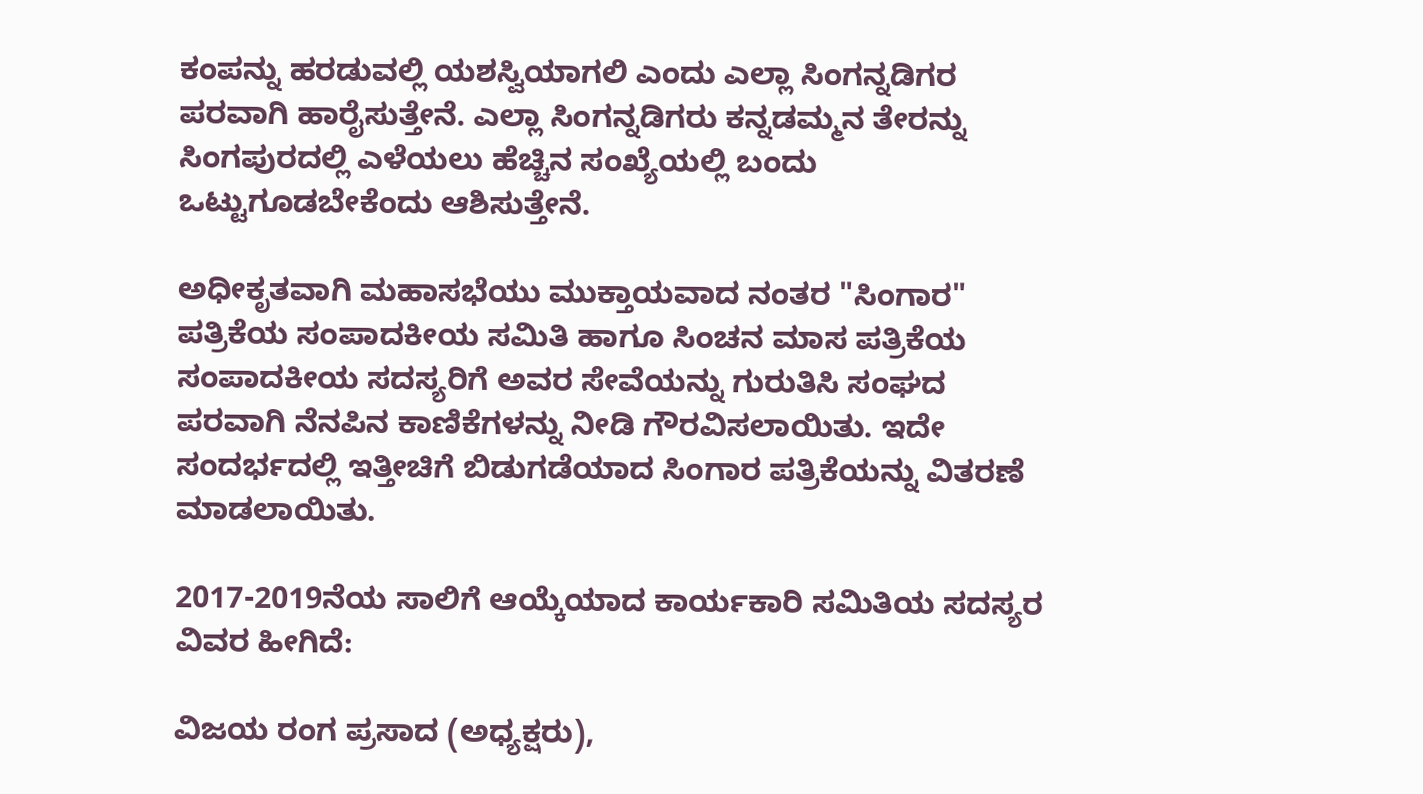ಕಂಪನ್ನು ಹರಡುವಲ್ಲಿ ಯಶಸ್ವಿಯಾಗಲಿ ಎಂದು ಎಲ್ಲಾ ಸಿಂಗನ್ನಡಿಗರ ಪರವಾಗಿ ಹಾರೈಸುತ್ತೇನೆ. ಎಲ್ಲಾ ಸಿಂಗನ್ನಡಿಗರು ಕನ್ನಡಮ್ಮನ ತೇರನ್ನು ಸಿಂಗಪುರದಲ್ಲಿ ಎಳೆಯಲು ಹೆಚ್ಚಿನ ಸಂಖ್ಯೆಯಲ್ಲಿ ಬಂದು ಒಟ್ಟುಗೂಡಬೇಕೆಂದು ಆಶಿಸುತ್ತೇನೆ.

ಅಧೀಕೃತವಾಗಿ ಮಹಾಸಭೆಯು ಮುಕ್ತಾಯವಾದ ನಂತರ "ಸಿಂಗಾರ" ಪತ್ರಿಕೆಯ ಸಂಪಾದಕೀಯ ಸಮಿತಿ ಹಾಗೂ ಸಿಂಚನ ಮಾಸ ಪತ್ರಿಕೆಯ ಸಂಪಾದಕೀಯ ಸದಸ್ಯರಿಗೆ ಅವರ ಸೇವೆಯನ್ನು ಗುರುತಿಸಿ ಸಂಘದ ಪರವಾಗಿ ನೆನಪಿನ ಕಾಣಿಕೆಗಳನ್ನು ನೀಡಿ ಗೌರವಿಸಲಾಯಿತು. ಇದೇ ಸಂದರ್ಭದಲ್ಲಿ ಇತ್ತೀಚಿಗೆ ಬಿಡುಗಡೆಯಾದ ಸಿಂಗಾರ ಪತ್ರಿಕೆಯನ್ನು ವಿತರಣೆ ಮಾಡಲಾಯಿತು.

2017-2019ನೆಯ ಸಾಲಿಗೆ ಆಯ್ಕೆಯಾದ ಕಾರ್ಯಕಾರಿ ಸಮಿತಿಯ ಸದಸ್ಯರ ವಿವರ ಹೀಗಿದೆ:

ವಿಜಯ ರಂಗ ಪ್ರಸಾದ (ಅಧ್ಯಕ್ಷರು),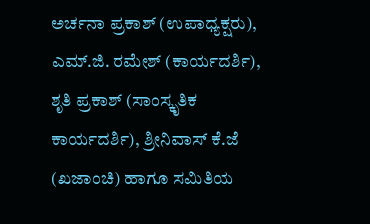ಅರ್ಚನಾ ಪ್ರಕಾಶ್ (ಉಪಾಧ್ಯಕ್ಷರು), ಎಮ್.ಜಿ. ರಮೇಶ್ (ಕಾರ್ಯದರ್ಶಿ), ಶೃತಿ ಪ್ರಕಾಶ್ (ಸಾಂಸ್ಕೃತಿಕ ಕಾರ್ಯದರ್ಶಿ), ಶ್ರೀನಿವಾಸ್ ಕೆ.ಜೆ (ಖಜಾಂಚಿ) ಹಾಗೂ ಸಮಿತಿಯ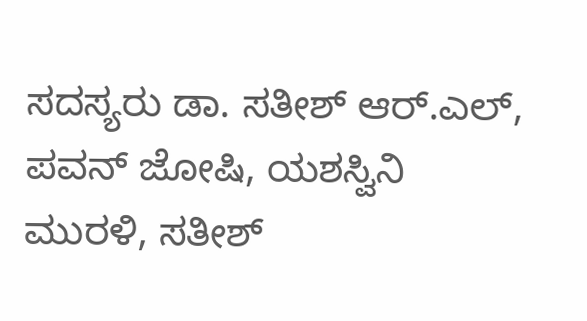ಸದಸ್ಯರು ಡಾ. ಸತೀಶ್ ಆರ್.ಎಲ್, ಪವನ್ ಜೋಷಿ, ಯಶಸ್ವಿನಿ ಮುರಳಿ, ಸತೀಶ್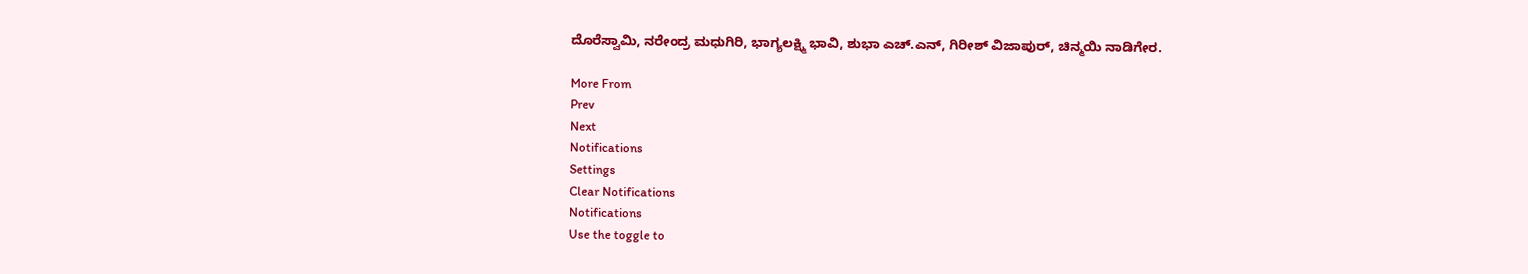ದೊರೆಸ್ವಾಮಿ, ನರೇಂದ್ರ ಮಧುಗಿರಿ, ಭಾಗ್ಯಲಕ್ಷ್ಮಿ ಭಾವಿ, ಶುಭಾ ಎಚ್.ಎನ್, ಗಿರೀಶ್ ವಿಜಾಪುರ್, ಚಿನ್ಮಯಿ ನಾಡಿಗೇರ.

More From
Prev
Next
Notifications
Settings
Clear Notifications
Notifications
Use the toggle to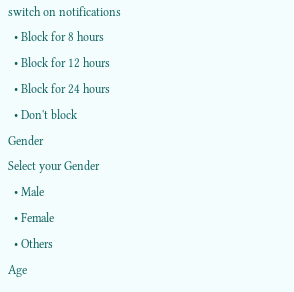switch on notifications
  • Block for 8 hours
  • Block for 12 hours
  • Block for 24 hours
  • Don't block
Gender
Select your Gender
  • Male
  • Female
  • Others
Age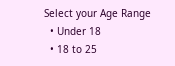Select your Age Range
  • Under 18
  • 18 to 25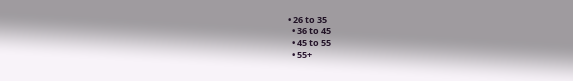• 26 to 35
  • 36 to 45
  • 45 to 55
  • 55+